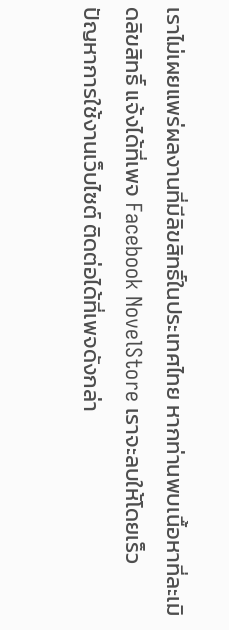เราไม่เผยแพร่ผลงานที่มีลิขสิทธิ์ในประเทศไทย หากท่านพบเนื้อหาที่ละเมิดลิขสิทธิ์ แจ้งได้ที่เพจ Facebook NovelStore เราจะลบให้โดยเร็ว
ปัญหาการใช้งานเว็บไซต์ ติดต่อได้ที่เพจดังกล่า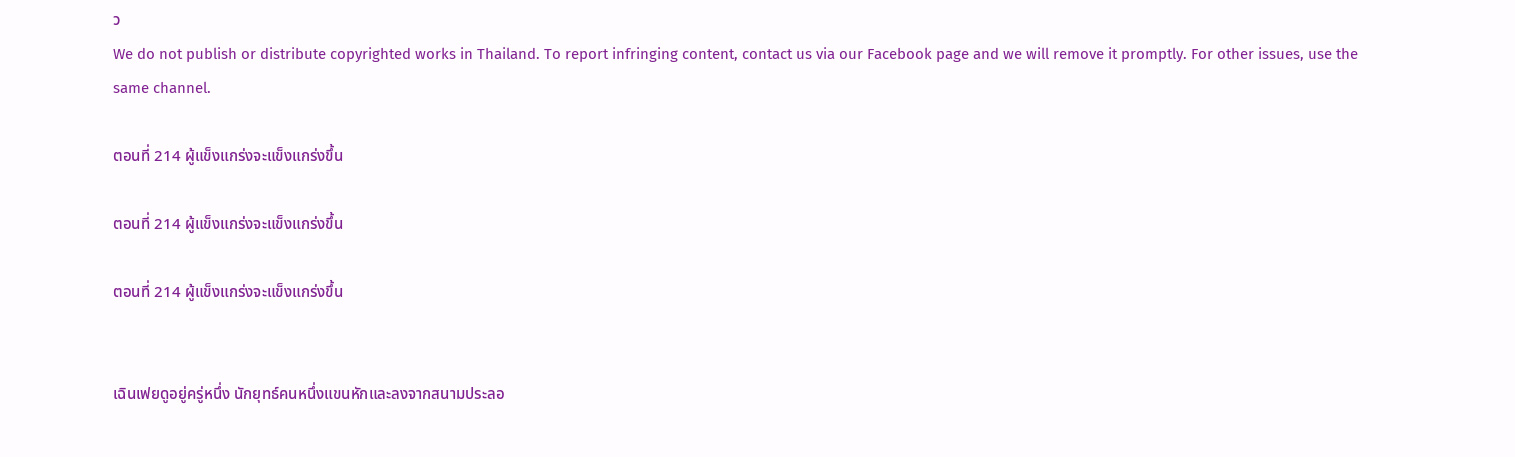ว
We do not publish or distribute copyrighted works in Thailand. To report infringing content, contact us via our Facebook page and we will remove it promptly. For other issues, use the same channel.

ตอนที่ 214 ผู้แข็งแกร่งจะแข็งแกร่งขึ้น

ตอนที่ 214 ผู้แข็งแกร่งจะแข็งแกร่งขึ้น

ตอนที่ 214 ผู้แข็งแกร่งจะแข็งแกร่งขึ้น


เฉินเฟยดูอยู่ครู่หนึ่ง นักยุทธ์คนหนึ่งแขนหักและลงจากสนามประลอ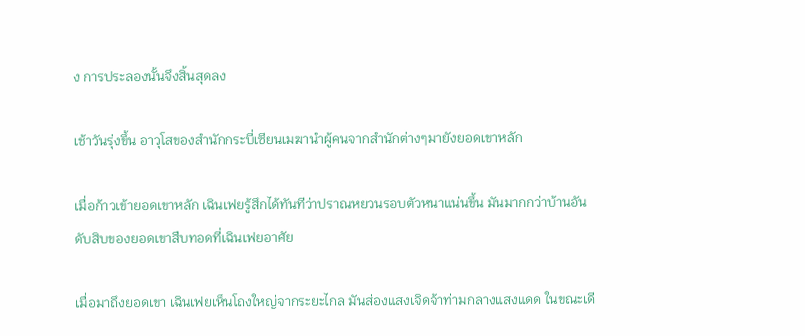ง การประลองนั้นจึงสิ้นสุดลง

เช้าวันรุ่งขึ้น อาวุโสของสำนักกระบี่เซียนเมฆานำผู้คนจากสำนักต่างๆมายังยอดเขาหลัก

เมื่อก้าวเข้ายอดเขาหลัก เฉินเฟยรู้สึกได้ทันทีว่าปราณหยวนรอบตัวหนาแน่นขึ้น มันมากกว่าบ้านอันดับสิบของยอดเขาสืบทอดที่เฉินเฟยอาศัย

เมื่อมาถึงยอดเขา เฉินเฟยเห็นโถงใหญ่จากระยะไกล มันส่องแสงเจิดจ้าท่ามกลางแสงแดด ในขณะเดี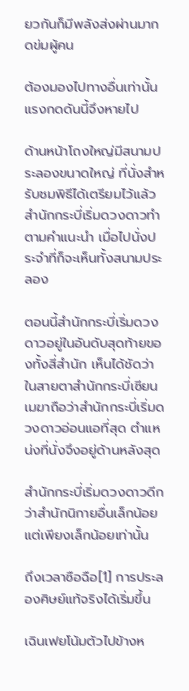ยวกันก็มีพลังส่งผ่านมากดข่มผู้คน

ต้องมองไปทางอื่นเท่านั้นแรงกดดันนี้จึงหายไป

ด้านหน้าโถงใหญ่มีสนามประลองขนาดใหญ่ ที่นั่งสำหรับชมพิธีได้เตรียมไว้แล้ว สำนักกระบี่เริ่มดวงดาวทำตามคำแนะนำ เมื่อไปนั่งประจำที่ก็จะเห็นทั้งสนามประลอง

ตอนนี้สำนักกระบี่เริ่มดวงดาวอยู่ในอันดับสุดท้ายของทั้งสี่สำนัก เห็นได้ชัดว่าในสายตาสำนักกระบี่เซียนเมฆาถือว่าสำนักกระบี่เริ่มดวงดาวอ่อนแอที่สุด ตำแหน่งที่นั่งจึงอยู่ด้านหลังสุด

สำนักกระบี่เริ่มดวงดาวดีกว่าสำนักนิกายอื่นเล็กน้อย แต่เพียงเล็กน้อยเท่านั้น

ถึงเวลาซือฉือ[1] การประลองศิษย์แท้จริงได้เริ่มขึ้น

เฉินเฟยโน้มตัวไปข้างห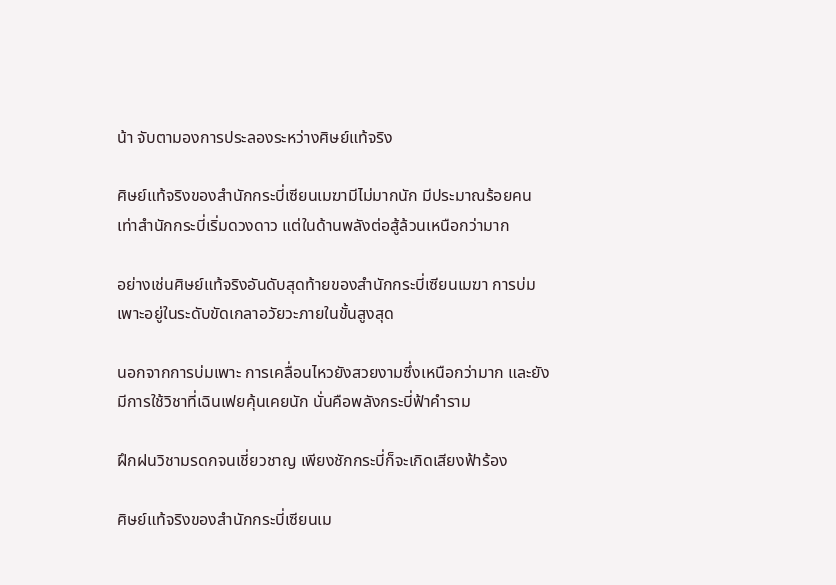น้า จับตามองการประลองระหว่างศิษย์แท้จริง

ศิษย์แท้จริงของสำนักกระบี่เซียนเมฆามีไม่มากนัก มีประมาณร้อยคนเท่าสำนักกระบี่เริ่มดวงดาว แต่ในด้านพลังต่อสู้ล้วนเหนือกว่ามาก

อย่างเช่นศิษย์แท้จริงอันดับสุดท้ายของสำนักกระบี่เซียนเมฆา การบ่มเพาะอยู่ในระดับขัดเกลาอวัยวะภายในขั้นสูงสุด

นอกจากการบ่มเพาะ การเคลื่อนไหวยังสวยงามซึ่งเหนือกว่ามาก และยังมีการใช้วิชาที่เฉินเฟยคุ้นเคยนัก นั่นคือพลังกระบี่ฟ้าคำราม

ฝึกฝนวิชามรดกจนเชี่ยวชาญ เพียงชักกระบี่ก็จะเกิดเสียงฟ้าร้อง

ศิษย์แท้จริงของสำนักกระบี่เซียนเม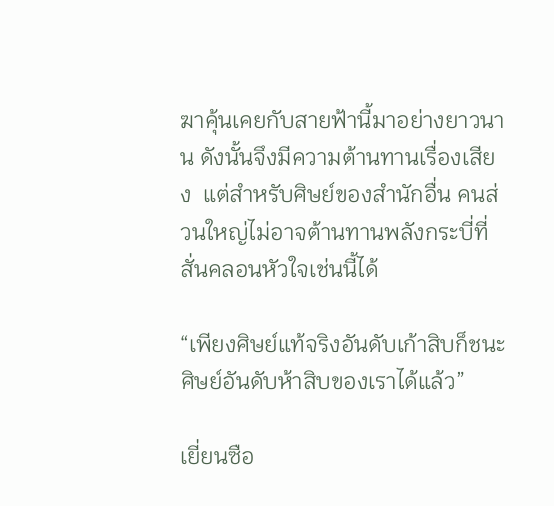ฆาคุ้นเคยกับสายฟ้านี้มาอย่างยาวนาน ดังนั้นจึงมีความต้านทานเรื่องเสียง  แต่สำหรับศิษย์ของสำนักอื่น คนส่วนใหญ่ไม่อาจต้านทานพลังกระบี่ที่สั่นคลอนหัวใจเช่นนี้ได้

“เพียงศิษย์แท้จริงอันดับเก้าสิบก็ชนะศิษย์อันดับห้าสิบของเราได้แล้ว”

เยี่ยนซือ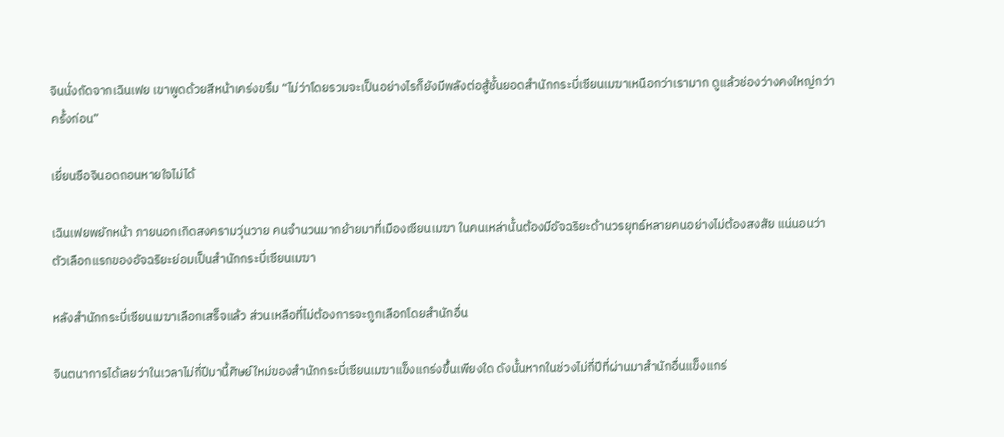จินนั่งถัดจากเฉินเฟย เขาพูดด้วยสีหน้าเคร่งขรึม “ไม่ว่าโดยรวมจะเป็นอย่างไรก็ยังมีพลังต่อสู้ชั้นยอดสำนักกระบี่เซียนเมฆาเหนือกว่าเรามาก ดูแล้วช่องว่างคงใหญ่กว่าครั้งก่อน”

เยี่ยนซือจินอดถอนหายใจไม่ได้

เฉินเฟยพยักหน้า ภายนอกเกิดสงครามวุ่นวาย คนจำนวนมากย้ายมาที่เมืองเซียนเมฆา ในคนเหล่านั้นต้องมีอัจฉริยะด้านวรยุทธ์หลายคนอย่างไม่ต้องสงสัย แน่นอนว่าตัวเลือกแรกของอัจฉริยะย่อมเป็นสำนักกระบี่เซียนเมฆา

หลังสำนักกระบี่เซียนเมฆาเลือกเสร็จแล้ว ส่วนเหลือที่ไม่ต้องการจะถูกเลือกโดยสำนักอื่น

จินตนาการได้เลยว่าในเวลาไม่กี่ปีมานี้ศิษย์ใหม่ของสำนักกระบี่เซียนเมฆาแข็งแกร่งขึ้นเพียงใด ดังนั้นหากในช่วงไม่กี่ปีที่ผ่านมาสำนักอื่นแข็งแกร่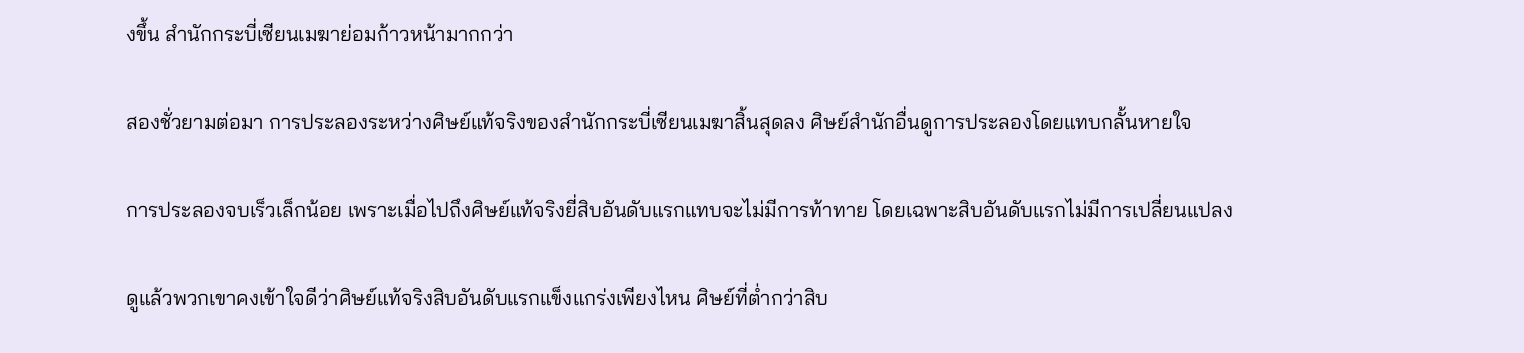งขึ้น สำนักกระบี่เซียนเมฆาย่อมก้าวหน้ามากกว่า

สองชั่วยามต่อมา การประลองระหว่างศิษย์แท้จริงของสำนักกระบี่เซียนเมฆาสิ้นสุดลง ศิษย์สำนักอื่นดูการประลองโดยแทบกลั้นหายใจ

การประลองจบเร็วเล็กน้อย เพราะเมื่อไปถึงศิษย์แท้จริงยี่สิบอันดับแรกแทบจะไม่มีการท้าทาย โดยเฉพาะสิบอันดับแรกไม่มีการเปลี่ยนแปลง

ดูแล้วพวกเขาคงเข้าใจดีว่าศิษย์แท้จริงสิบอันดับแรกแข็งแกร่งเพียงไหน ศิษย์ที่ต่ำกว่าสิบ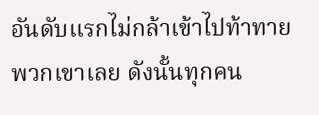อันดับแรกไม่กล้าเข้าไปท้าทายพวกเขาเลย ดังนั้นทุกคน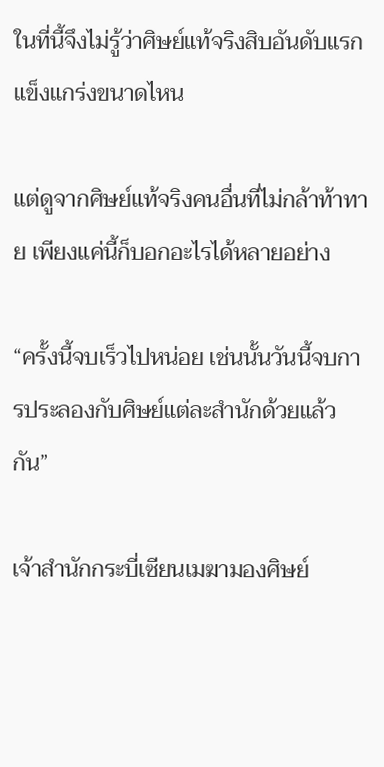ในที่นี้จึงไม่รู้ว่าศิษย์แท้จริงสิบอันดับแรกแข็งแกร่งขนาดไหน

แต่ดูจากศิษย์แท้จริงคนอื่นที่ไม่กล้าท้าทาย เพียงแค่นี้ก็บอกอะไรได้หลายอย่าง

“ครั้งนี้จบเร็วไปหน่อย เช่นนั้นวันนี้จบการประลองกับศิษย์แต่ละสำนักด้วยแล้วกัน”

เจ้าสำนักกระบี่เซียนเมฆามองศิษย์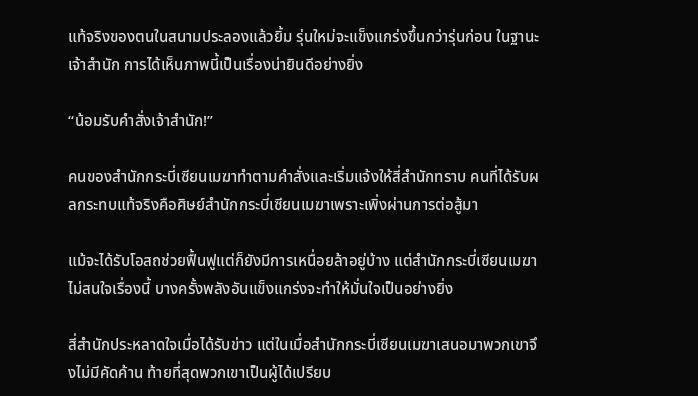แท้จริงของตนในสนามประลองแล้วยิ้ม รุ่นใหม่จะแข็งแกร่งขึ้นกว่ารุ่นก่อน ในฐานะเจ้าสำนัก การได้เห็นภาพนี้เป็นเรื่องน่ายินดีอย่างยิ่ง

“น้อมรับคำสั่งเจ้าสำนัก!”

คนของสำนักกระบี่เซียนเมฆาทำตามคำสั่งและเริ่มแจ้งให้สี่สำนักทราบ คนที่ได้รับผลกระทบแท้จริงคือศิษย์สำนักกระบี่เซียนเมฆาเพราะเพิ่งผ่านการต่อสู้มา

แม้จะได้รับโอสถช่วยฟื้นฟูแต่ก็ยังมีการเหนื่อยล้าอยู่บ้าง แต่สำนักกระบี่เซียนเมฆาไม่สนใจเรื่องนี้ บางครั้งพลังอันแข็งแกร่งจะทำให้มั่นใจเป็นอย่างยิ่ง

สี่สำนักประหลาดใจเมื่อได้รับข่าว แต่ในเมื่อสำนักกระบี่เซียนเมฆาเสนอมาพวกเขาจึงไม่มีคัดค้าน ท้ายที่สุดพวกเขาเป็นผู้ได้เปรียบ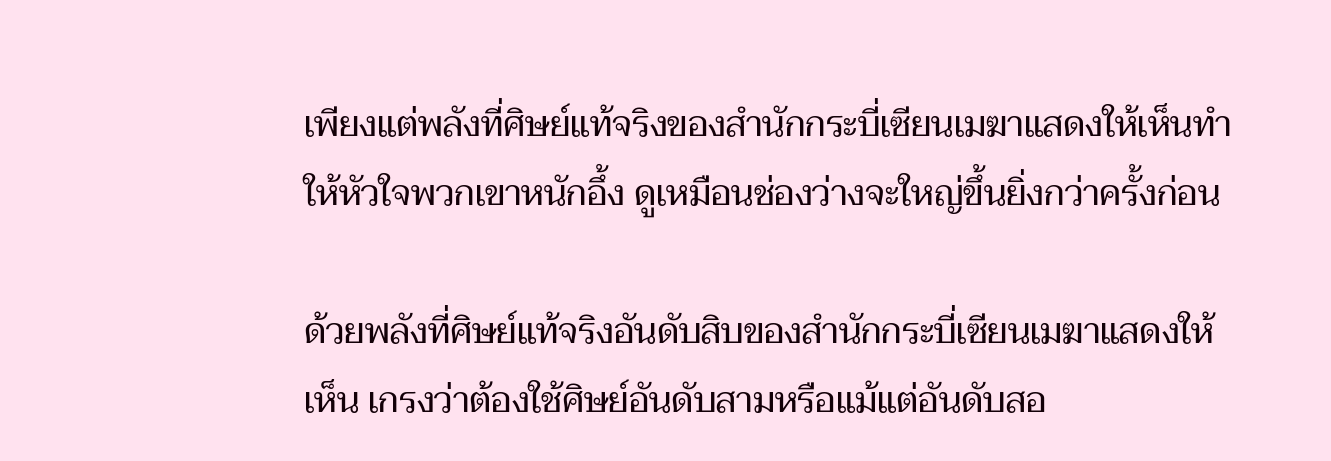เพียงแต่พลังที่ศิษย์แท้จริงของสำนักกระบี่เซียนเมฆาแสดงให้เห็นทำให้หัวใจพวกเขาหนักอึ้ง ดูเหมือนช่องว่างจะใหญ่ขึ้นยิ่งกว่าครั้งก่อน

ด้วยพลังที่ศิษย์แท้จริงอันดับสิบของสำนักกระบี่เซียนเมฆาแสดงให้เห็น เกรงว่าต้องใช้ศิษย์อันดับสามหรือแม้แต่อันดับสอ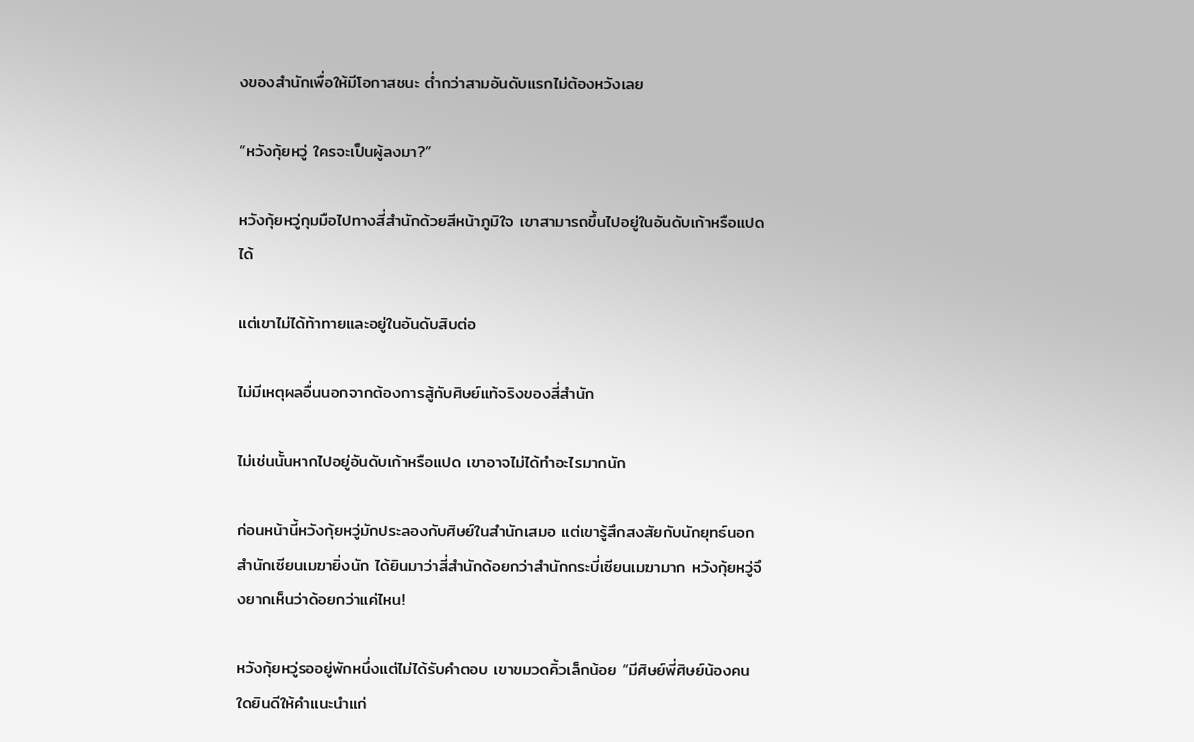งของสำนักเพื่อให้มีโอกาสชนะ ต่ำกว่าสามอันดับแรกไม่ต้องหวังเลย

“หวังกุ้ยหวู่ ใครจะเป็นผู้ลงมา?”

หวังกุ้ยหวู่กุมมือไปทางสี่สำนักด้วยสีหน้าภูมิใจ เขาสามารถขึ้นไปอยู่ในอันดับเก้าหรือแปดได้

แต่เขาไม่ได้ท้าทายและอยู่ในอันดับสิบต่อ

ไม่มีเหตุผลอื่นนอกจากต้องการสู้กับศิษย์แท้จริงของสี่สำนัก

ไม่เช่นนั้นหากไปอยู่อันดับเก้าหรือแปด เขาอาจไม่ได้ทำอะไรมากนัก

ก่อนหน้านี้หวังกุ้ยหวู่มักประลองกับศิษย์ในสำนักเสมอ แต่เขารู้สึกสงสัยกับนักยุทธ์นอกสำนักเซียนเมฆายิ่งนัก ได้ยินมาว่าสี่สำนักด้อยกว่าสำนักกระบี่เซียนเมฆามาก หวังกุ้ยหวู่จึงยากเห็นว่าด้อยกว่าแค่ไหน!

หวังกุ้ยหวู่รออยู่พักหนึ่งแต่ไม่ได้รับคำตอบ เขาขมวดคิ้วเล็กน้อย “มีศิษย์พี่ศิษย์น้องคนใดยินดีให้คำแนะนำแก่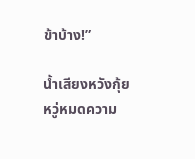ข้าบ้าง!”

น้ำเสียงหวังกุ้ยหวู่หมดความ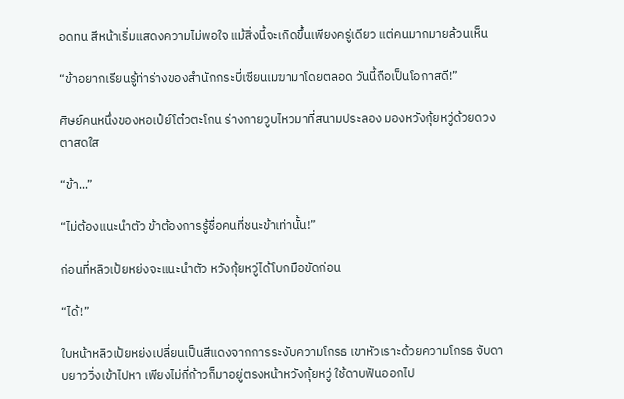อดทน สีหน้าเริ่มแสดงความไม่พอใจ แม้สิ่งนี้จะเกิดขึ้นเพียงครู่เดียว แต่คนมากมายล้วนเห็น

“ข้าอยากเรียนรู้ท่าร่างของสำนักกระบี่เซียนเมฆามาโดยตลอด วันนี้ถือเป็นโอกาสดี!”

ศิษย์คนหนึ่งของหอเป๋ย์โต๋วตะโกน ร่างกายวูบไหวมาที่สนามประลอง มองหวังกุ้ยหวู่ด้วยดวงตาสดใส

“ข้า...”

“ไม่ต้องแนะนำตัว ข้าต้องการรู้ชื่อคนที่ชนะข้าเท่านั้น!”

ก่อนที่หลิวเป้ยหย่งจะแนะนำตัว หวังกุ้ยหวู่ได้โบกมือขัดก่อน

“ได้!”

ใบหน้าหลิวเป้ยหย่งเปลี่ยนเป็นสีแดงจากการระงับความโกรธ เขาหัวเราะด้วยความโกรธ จับดาบยาววิ่งเข้าไปหา เพียงไม่กี่ก้าวก็มาอยู่ตรงหน้าหวังกุ้ยหวู่ ใช้ดาบฟันออกไป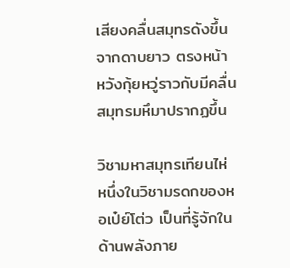เสียงคลื่นสมุทรดังขึ้นจากดาบยาว ตรงหน้าหวังกุ้ยหวู่ราวกับมีคลื่นสมุทรมหึมาปรากฏขึ้น

วิชามหาสมุทรเทียนไห่ หนึ่งในวิชามรดกของหอเป๋ย์โต่ว เป็นที่รู้จักในด้านพลังภาย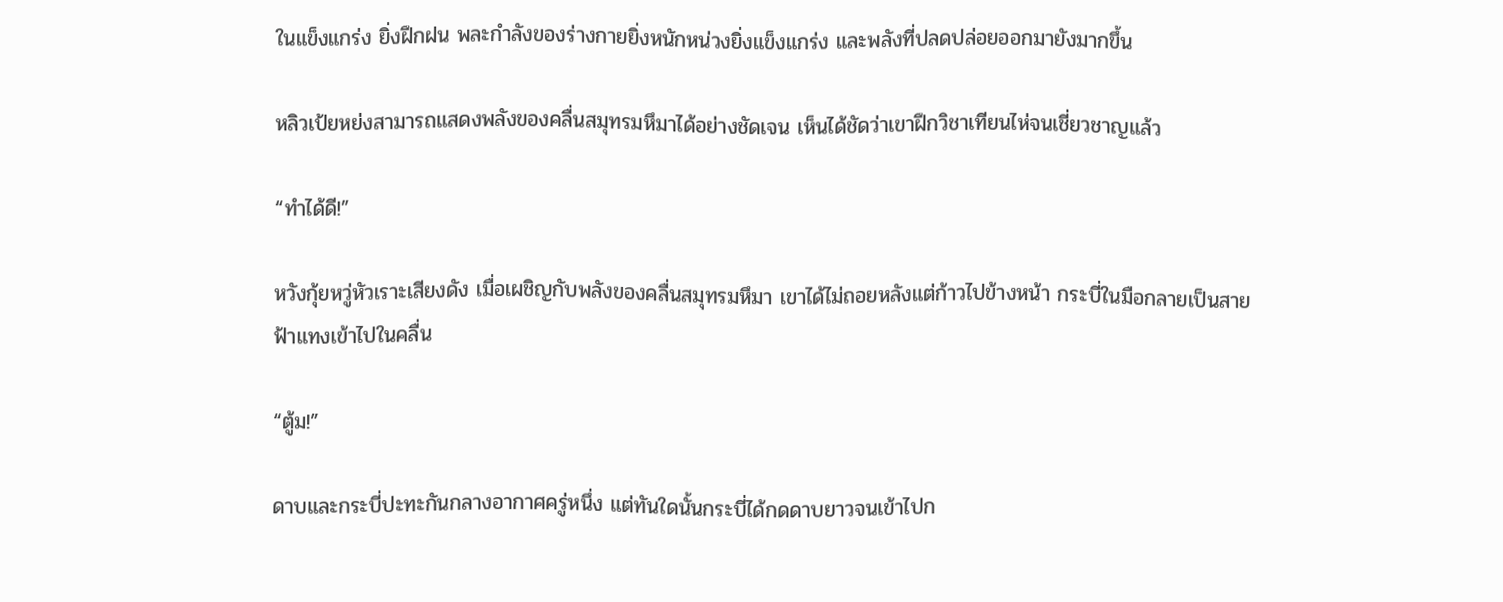ในแข็งแกร่ง ยิ่งฝึกฝน พละกำลังของร่างกายยิ่งหนักหน่วงยิ่งแข็งแกร่ง และพลังที่ปลดปล่อยออกมายังมากขึ้น

หลิวเป้ยหย่งสามารถแสดงพลังของคลื่นสมุทรมหึมาได้อย่างชัดเจน เห็นได้ชัดว่าเขาฝึกวิชาเทียนไห่จนเชี่ยวชาญแล้ว

“ทำได้ดี!”

หวังกุ้ยหวู่หัวเราะเสียงดัง เมื่อเผชิญกับพลังของคลื่นสมุทรมหึมา เขาได้ไม่ถอยหลังแต่ก้าวไปข้างหน้า กระบี่ในมือกลายเป็นสายฟ้าแทงเข้าไปในคลื่น

“ตู้ม!”

ดาบและกระบี่ปะทะกันกลางอากาศครู่หนึ่ง แต่ทันใดนั้นกระบี่ได้กดดาบยาวจนเข้าไปก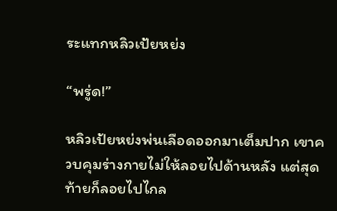ระแทกหลิวเป้ยหย่ง

“พรู่ด!”

หลิวเป้ยหย่งพ่นเลือดออกมาเต็มปาก เขาควบคุมร่างกายไม่ให้ลอยไปด้านหลัง แต่สุดท้ายก็ลอยไปไกล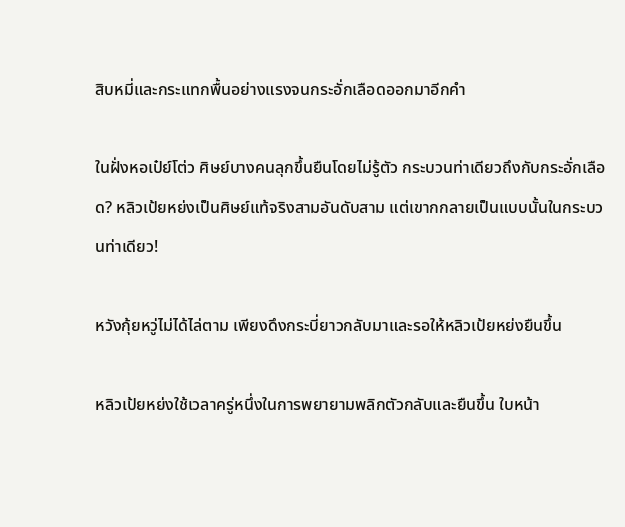สิบหมี่และกระแทกพื้นอย่างแรงจนกระอั่กเลือดออกมาอีกคำ

ในฝั่งหอเป๋ย์โต่ว ศิษย์บางคนลุกขึ้นยืนโดยไม่รู้ตัว กระบวนท่าเดียวถึงกับกระอั่กเลือด? หลิวเป้ยหย่งเป็นศิษย์แท้จริงสามอันดับสาม แต่เขากกลายเป็นแบบนั้นในกระบวนท่าเดียว!

หวังกุ้ยหวู่ไม่ได้ไล่ตาม เพียงดึงกระบี่ยาวกลับมาและรอให้หลิวเป้ยหย่งยืนขึ้น

หลิวเป้ยหย่งใช้เวลาครู่หนึ่งในการพยายามพลิกตัวกลับและยืนขึ้น ใบหน้า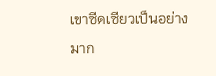เขาซีดเซียวเป็นอย่างมาก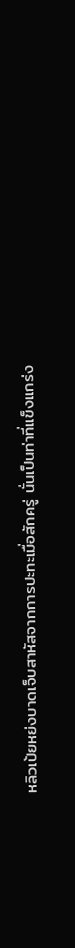หลิวเป้ยหย่งบาดเจ็บสาหัสจากการปะทะเมื่อสักครู่ นั่นเป็นท่าที่แข็งแกร่ง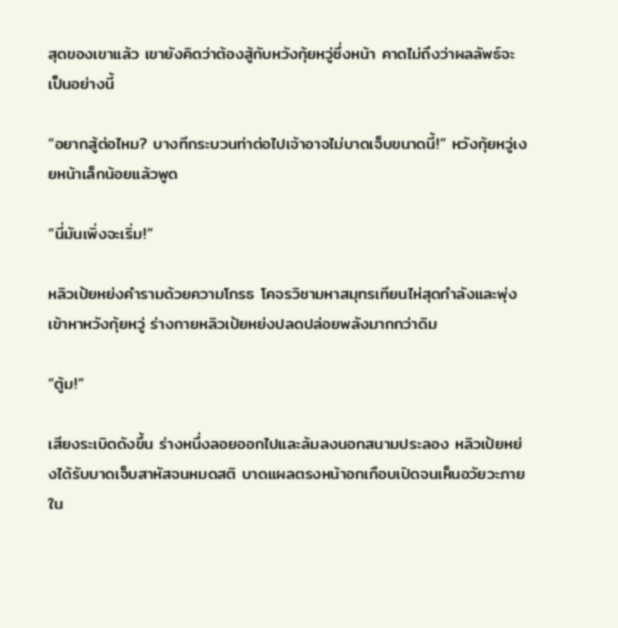สุดของเขาแล้ว เขายังคิดว่าต้องสู้กับหวังกุ้ยหวู่ซึ่งหน้า คาดไม่ถึงว่าผลลัพธ์จะเป็นอย่างนี้

“อยากสู้ต่อไหม? บางทีกระบวนท่าต่อไปเจ้าอาจไม่บาดเจ็บขนาดนี้!” หวังกุ้ยหวู่เงยหน้าเล็กน้อยแล้วพูด

“นี่มันเพิ่งจะเริ่ม!”

หลิวเป้ยหย่งคำรามด้วยความโกรธ โคจรวิชามหาสมุทรเทียนไห่สุดกำลังและพุ่งเข้าหาหวังกุ้ยหวู่ ร่างกายหลิวเป้ยหย่งปลดปล่อยพลังมากกว่าดิม

“ตู้ม!”

เสียงระเบิดดังขึ้น ร่างหนึ่งลอยออกไปและล้มลงนอกสนามประลอง หลิวเป้ยหย่งได้รับบาดเจ็บสาหัสจนหมดสติ บาดแผลตรงหน้าอกเกือบเปิดจนเห็นอวัยวะภายใน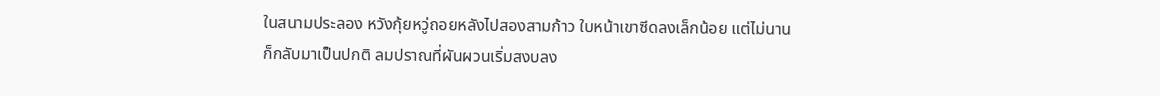ในสนามประลอง หวังกุ้ยหวู่ถอยหลังไปสองสามก้าว ใบหน้าเขาซีดลงเล็กน้อย แต่ไม่นานก็กลับมาเป็นปกติ ลมปราณที่ผันผวนเริ่มสงบลง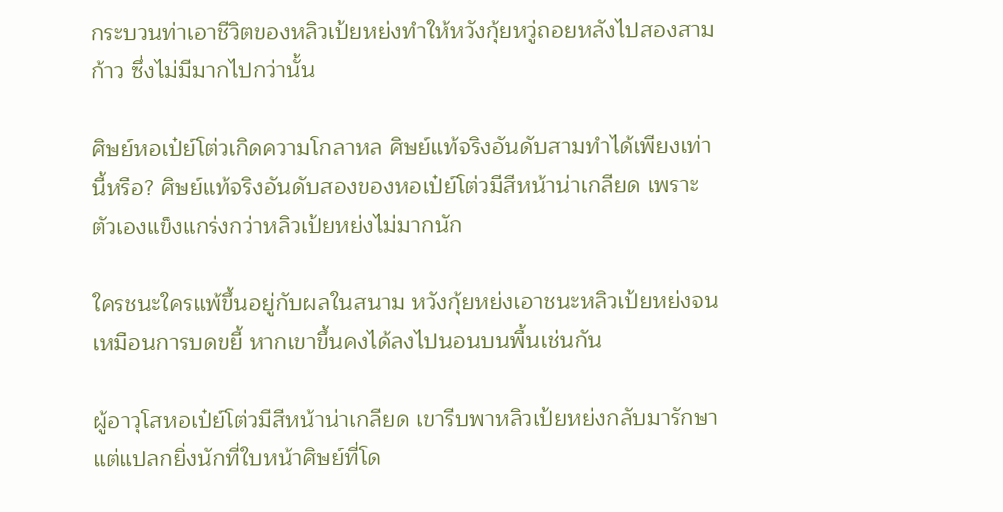กระบวนท่าเอาชีวิตของหลิวเป้ยหย่งทำให้หวังกุ้ยหวู่ถอยหลังไปสองสามก้าว ซึ่งไม่มีมากไปกว่านั้น

ศิษย์หอเป๋ย์โต่วเกิดความโกลาหล ศิษย์แท้จริงอันดับสามทำได้เพียงเท่านี้หรือ? ศิษย์แท้จริงอันดับสองของหอเป๋ย์โต่วมีสีหน้าน่าเกลียด เพราะตัวเองแข็งแกร่งกว่าหลิวเป้ยหย่งไม่มากนัก

ใครชนะใครแพ้ขึ้นอยู่กับผลในสนาม หวังกุ้ยหย่งเอาชนะหลิวเป้ยหย่งจนเหมือนการบดขยี้ หากเขาขึ้นคงได้ลงไปนอนบนพื้นเช่นกัน

ผู้อาวุโสหอเป๋ย์โต่วมีสีหน้าน่าเกลียด เขารีบพาหลิวเป้ยหย่งกลับมารักษา แต่แปลกยิ่งนักที่ใบหน้าศิษย์ที่โด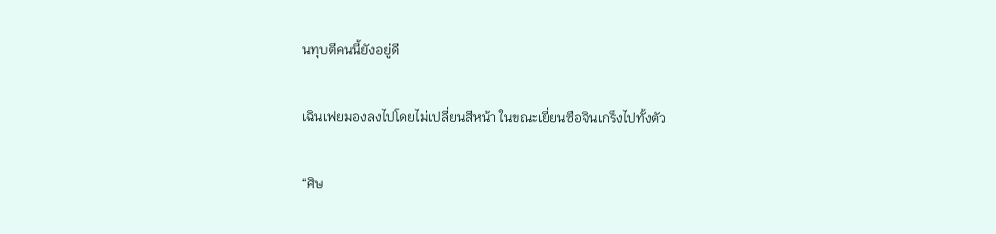นทุบตีคนนี้ยังอยู่ดี

เฉินเฟยมองลงไปโดยไม่เปลี่ยนสีหน้า ในขณะเยี่ยนซือจินเกร็งไปทั้งตัว

“ศิษ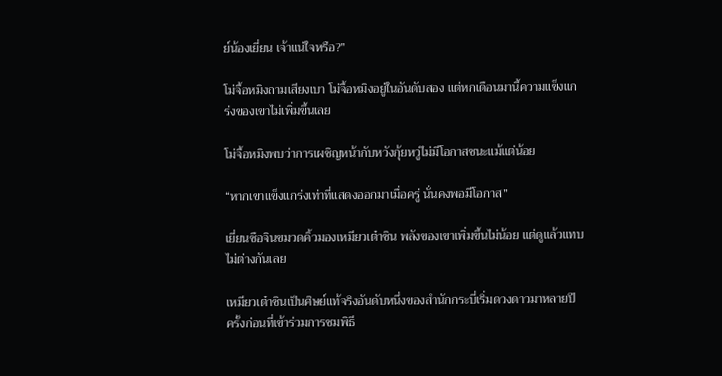ย์น้องเยี่ยน เจ้าแน่ใจหรือ?”

โม่จื้อหมิงถามเสียงเบา โม่จื้อหมิงอยู่ในอันดับสอง แต่หกเดือนมานี้ความแข็งแกร่งของเขาไม่เพิ่มขึ้นเลย

โม่จื้อหมิงพบว่าการเผชิญหน้ากับหวังกุ้ยหวู่ไม่มีโอกาสชนะแม้แต่น้อย

“หากเขาแข็งแกร่งเท่าที่แสดงออกมาเมื่อครู่ นั่นคงพอมีโอกาส”

เยี่ยนซือจินขมวดคิ้วมองเหมียวเต๋าซิน พลังของเขาเพิ่มขึ้นไม่น้อย แต่ดูแล้วแทบไม่ต่างกันเลย

เหมียวเต๋าซินเป็นศิษย์แท้จริงอันดับหนึ่งของสำนักกระบี่เริ่มดวงดาวมาหลายปี ครั้งก่อนที่เข้าร่วมการชมพิธี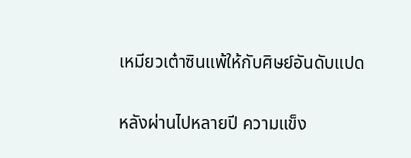เหมียวเต๋าซินแพ้ให้กับศิษย์อันดับแปด

หลังผ่านไปหลายปี ความแข็ง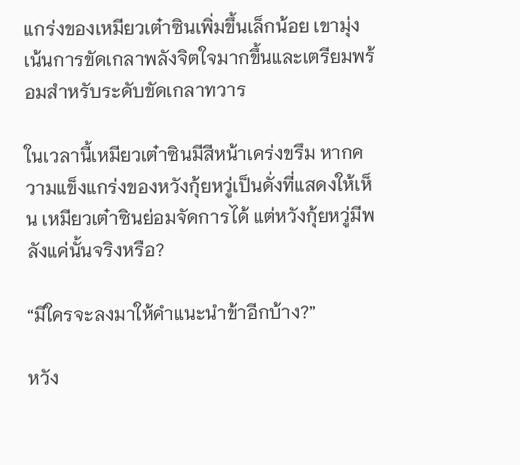แกร่งของเหมียวเต๋าซินเพิ่มขึ้นเล็กน้อย เขามุ่งเน้นการขัดเกลาพลังจิตใจมากขึ้นและเตรียมพร้อมสำหรับระดับขัดเกลาทวาร

ในเวลานี้เหมียวเต๋าซินมีสีหน้าเคร่งขรึม หากความแข็งแกร่งของหวังกุ้ยหวู่เป็นดั่งที่แสดงให้เห็น เหมียวเต๋าซินย่อมจัดการได้ แต่หวังกุ้ยหวู่มีพลังแค่นั้นจริงหรือ?

“มีใครจะลงมาให้คำแนะนำข้าอีกบ้าง?”

หวัง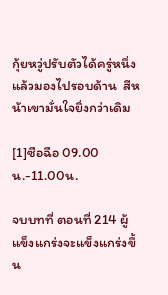กุ้ยหวู่ปรับตัวได้ครู่หนึ่งแล้วมองไปรอบด้าน  สีหน้าเขามั่นใจยิ่งกว่าเดิม

[1]ซือฉือ 09.00น.-11.00น.

จบบทที่ ตอนที่ 214 ผู้แข็งแกร่งจะแข็งแกร่งขึ้น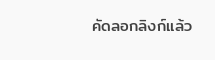คัดลอกลิงก์แล้ว